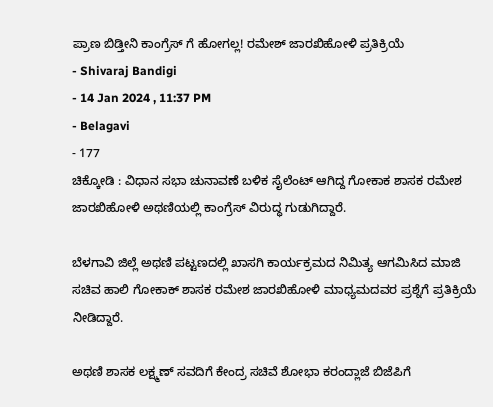ಪ್ರಾಣ ಬಿಡ್ತೀನಿ ಕಾಂಗ್ರೆಸ್ ಗೆ ಹೋಗಲ್ಲ! ರಮೇಶ್ ಜಾರಖಿಹೋಳಿ ಪ್ರತಿಕ್ರಿಯೆ
- Shivaraj Bandigi
- 14 Jan 2024 , 11:37 PM
- Belagavi
- 177
ಚಿಕ್ಕೋಡಿ : ವಿಧಾನ ಸಭಾ ಚುನಾವಣೆ ಬಳಿಕ ಸೈಲೆಂಟ್ ಆಗಿದ್ದ ಗೋಕಾಕ ಶಾಸಕ ರಮೇಶ ಜಾರಖಿಹೋಳಿ ಅಥಣಿಯಲ್ಲಿ ಕಾಂಗ್ರೆಸ್ ವಿರುದ್ಧ ಗುಡುಗಿದ್ದಾರೆ.

ಬೆಳಗಾವಿ ಜಿಲ್ಲೆ ಅಥಣಿ ಪಟ್ಟಣದಲ್ಲಿ ಖಾಸಗಿ ಕಾರ್ಯಕ್ರಮದ ನಿಮಿತ್ಯ ಆಗಮಿಸಿದ ಮಾಜಿ ಸಚಿವ ಹಾಲಿ ಗೋಕಾಕ್ ಶಾಸಕ ರಮೇಶ ಜಾರಖಿಹೋಳಿ ಮಾಧ್ಯಮದವರ ಪ್ರಶ್ನೆಗೆ ಪ್ರತಿಕ್ರಿಯೆ ನೀಡಿದ್ದಾರೆ.

ಅಥಣಿ ಶಾಸಕ ಲಕ್ಷ್ಮಣ್ ಸವದಿಗೆ ಕೇಂದ್ರ ಸಚಿವೆ ಶೋಭಾ ಕರಂದ್ಲಾಜೆ ಬಿಜೆಪಿಗೆ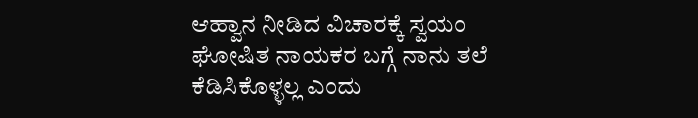ಆಹ್ವಾನ ನೀಡಿದ ವಿಚಾರಕ್ಕೆ ಸ್ವಯಂ ಘೋಷಿತ ನಾಯಕರ ಬಗ್ಗೆ ನಾನು ತಲೆ ಕೆಡಿಸಿಕೊಳ್ಳಲ್ಲ ಎಂದು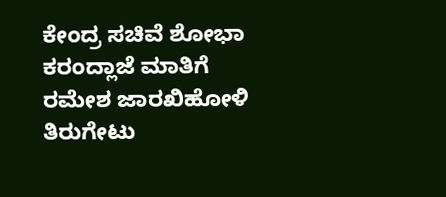ಕೇಂದ್ರ ಸಚಿವೆ ಶೋಭಾ ಕರಂದ್ಲಾಜೆ ಮಾತಿಗೆ ರಮೇಶ ಜಾರಖಿಹೋಳಿ ತಿರುಗೇಟು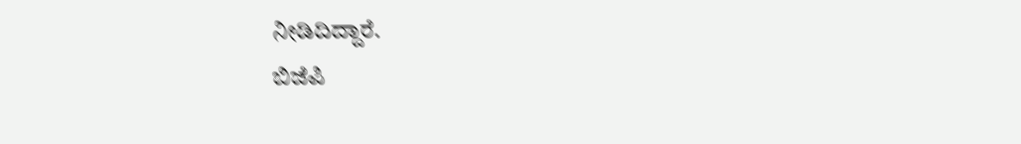ನೀಡಿದಿದ್ದಾರೆ.
ಬಿಜೆಪಿ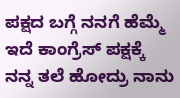ಪಕ್ಷದ ಬಗ್ಗೆ ನನಗೆ ಹೆಮ್ಮೆ ಇದೆ ಕಾಂಗ್ರೆಸ್ ಪಕ್ಷಕ್ಕೆ ನನ್ನ ತಲೆ ಹೋದ್ರು ನಾನು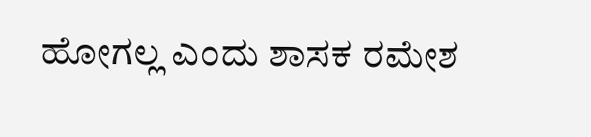ಹೋಗಲ್ಲ ಎಂದು ಶಾಸಕ ರಮೇಶ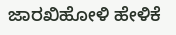ಜಾರಖಿಹೋಳಿ ಹೇಳಿಕೆ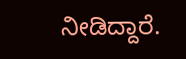ನೀಡಿದ್ದಾರೆ.